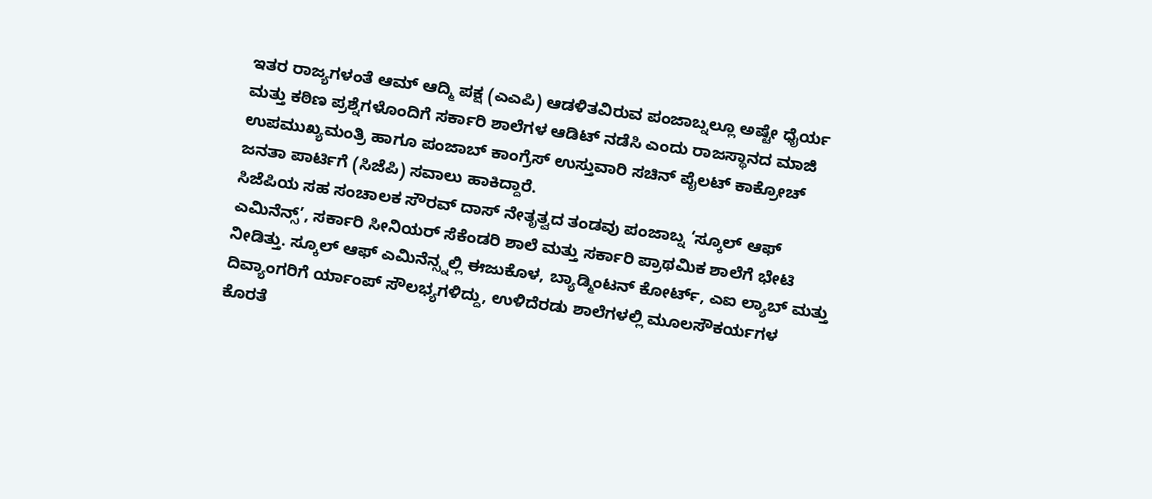ಇತರ ರಾಜ್ಯಗಳಂತೆ ಆಮ್ ಆದ್ಮಿ ಪಕ್ಷ (ಎಎಪಿ) ಆಡಳಿತವಿರುವ ಪಂಜಾಬ್ನಲ್ಲೂ ಅಷ್ಟೇ ಧೈರ್ಯ ಮತ್ತು ಕಠಿಣ ಪ್ರಶ್ನೆಗಳೊಂದಿಗೆ ಸರ್ಕಾರಿ ಶಾಲೆಗಳ ಆಡಿಟ್ ನಡೆಸಿ ಎಂದು ರಾಜಸ್ಥಾನದ ಮಾಜಿ ಉಪಮುಖ್ಯಮಂತ್ರಿ ಹಾಗೂ ಪಂಜಾಬ್ ಕಾಂಗ್ರೆಸ್ ಉಸ್ತುವಾರಿ ಸಚಿನ್ ಪೈಲಟ್ ಕಾಕ್ರೋಚ್ ಜನತಾ ಪಾರ್ಟಿಗೆ (ಸಿಜೆಪಿ) ಸವಾಲು ಹಾಕಿದ್ದಾರೆ.
ಸಿಜೆಪಿಯ ಸಹ ಸಂಚಾಲಕ ಸೌರವ್ ದಾಸ್ ನೇತೃತ್ವದ ತಂಡವು ಪಂಜಾಬ್ನ ‘ಸ್ಕೂಲ್ ಆಫ್ ಎಮಿನೆನ್ಸ್’, ಸರ್ಕಾರಿ ಸೀನಿಯರ್ ಸೆಕೆಂಡರಿ ಶಾಲೆ ಮತ್ತು ಸರ್ಕಾರಿ ಪ್ರಾಥಮಿಕ ಶಾಲೆಗೆ ಭೇಟಿ ನೀಡಿತ್ತು. ಸ್ಕೂಲ್ ಆಫ್ ಎಮಿನೆನ್ಸ್ನಲ್ಲಿ ಈಜುಕೊಳ, ಬ್ಯಾಡ್ಮಿಂಟನ್ ಕೋರ್ಟ್, ಎಐ ಲ್ಯಾಬ್ ಮತ್ತು ದಿವ್ಯಾಂಗರಿಗೆ ರ್ಯಾಂಪ್ ಸೌಲಭ್ಯಗಳಿದ್ದು, ಉಳಿದೆರಡು ಶಾಲೆಗಳಲ್ಲಿ ಮೂಲಸೌಕರ್ಯಗಳ ಕೊರತೆ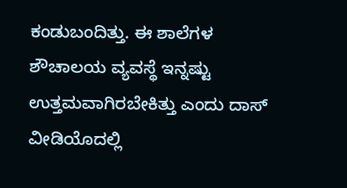ಕಂಡುಬಂದಿತ್ತು. ಈ ಶಾಲೆಗಳ ಶೌಚಾಲಯ ವ್ಯವಸ್ಥೆ ಇನ್ನಷ್ಟು ಉತ್ತಮವಾಗಿರಬೇಕಿತ್ತು ಎಂದು ದಾಸ್ ವೀಡಿಯೊದಲ್ಲಿ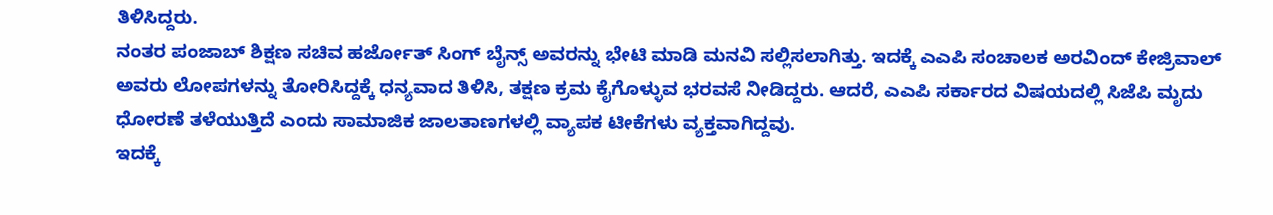ತಿಳಿಸಿದ್ದರು.
ನಂತರ ಪಂಜಾಬ್ ಶಿಕ್ಷಣ ಸಚಿವ ಹರ್ಜೋತ್ ಸಿಂಗ್ ಬೈನ್ಸ್ ಅವರನ್ನು ಭೇಟಿ ಮಾಡಿ ಮನವಿ ಸಲ್ಲಿಸಲಾಗಿತ್ತು. ಇದಕ್ಕೆ ಎಎಪಿ ಸಂಚಾಲಕ ಅರವಿಂದ್ ಕೇಜ್ರಿವಾಲ್ ಅವರು ಲೋಪಗಳನ್ನು ತೋರಿಸಿದ್ದಕ್ಕೆ ಧನ್ಯವಾದ ತಿಳಿಸಿ, ತಕ್ಷಣ ಕ್ರಮ ಕೈಗೊಳ್ಳುವ ಭರವಸೆ ನೀಡಿದ್ದರು. ಆದರೆ, ಎಎಪಿ ಸರ್ಕಾರದ ವಿಷಯದಲ್ಲಿ ಸಿಜೆಪಿ ಮೃದು ಧೋರಣೆ ತಳೆಯುತ್ತಿದೆ ಎಂದು ಸಾಮಾಜಿಕ ಜಾಲತಾಣಗಳಲ್ಲಿ ವ್ಯಾಪಕ ಟೀಕೆಗಳು ವ್ಯಕ್ತವಾಗಿದ್ದವು.
ಇದಕ್ಕೆ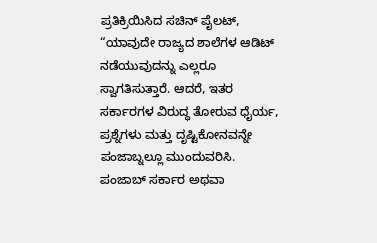ಪ್ರತಿಕ್ರಿಯಿಸಿದ ಸಚಿನ್ ಪೈಲಟ್, “ಯಾವುದೇ ರಾಜ್ಯದ ಶಾಲೆಗಳ ಆಡಿಟ್ ನಡೆಯುವುದನ್ನು ಎಲ್ಲರೂ ಸ್ವಾಗತಿಸುತ್ತಾರೆ. ಆದರೆ, ಇತರ ಸರ್ಕಾರಗಳ ವಿರುದ್ಧ ತೋರುವ ಧೈರ್ಯ, ಪ್ರಶ್ನೆಗಳು ಮತ್ತು ದೃಷ್ಟಿಕೋನವನ್ನೇ ಪಂಜಾಬ್ನಲ್ಲೂ ಮುಂದುವರಿಸಿ. ಪಂಜಾಬ್ ಸರ್ಕಾರ ಅಥವಾ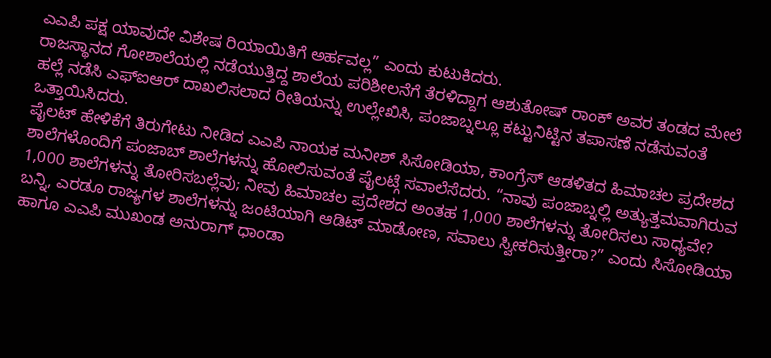ಎಎಪಿ ಪಕ್ಷ ಯಾವುದೇ ವಿಶೇಷ ರಿಯಾಯಿತಿಗೆ ಅರ್ಹವಲ್ಲ” ಎಂದು ಕುಟುಕಿದರು.
ರಾಜಸ್ಥಾನದ ಗೋಶಾಲೆಯಲ್ಲಿ ನಡೆಯುತ್ತಿದ್ದ ಶಾಲೆಯ ಪರಿಶೀಲನೆಗೆ ತೆರಳಿದ್ದಾಗ ಆಶುತೋಷ್ ರಾಂಕ್ ಅವರ ತಂಡದ ಮೇಲೆ ಹಲ್ಲೆ ನಡೆಸಿ ಎಫ್ಐಆರ್ ದಾಖಲಿಸಲಾದ ರೀತಿಯನ್ನು ಉಲ್ಲೇಖಿಸಿ, ಪಂಜಾಬ್ನಲ್ಲೂ ಕಟ್ಟುನಿಟ್ಟಿನ ತಪಾಸಣೆ ನಡೆಸುವಂತೆ ಒತ್ತಾಯಿಸಿದರು.
ಪೈಲಟ್ ಹೇಳಿಕೆಗೆ ತಿರುಗೇಟು ನೀಡಿದ ಎಎಪಿ ನಾಯಕ ಮನೀಶ್ ಸಿಸೋಡಿಯಾ, ಕಾಂಗ್ರೆಸ್ ಆಡಳಿತದ ಹಿಮಾಚಲ ಪ್ರದೇಶದ ಶಾಲೆಗಳೊಂದಿಗೆ ಪಂಜಾಬ್ ಶಾಲೆಗಳನ್ನು ಹೋಲಿಸುವಂತೆ ಪೈಲಟ್ಗೆ ಸವಾಲೆಸೆದರು. “ನಾವು ಪಂಜಾಬ್ನಲ್ಲಿ ಅತ್ಯುತ್ತಮವಾಗಿರುವ 1,000 ಶಾಲೆಗಳನ್ನು ತೋರಿಸಬಲ್ಲೆವು; ನೀವು ಹಿಮಾಚಲ ಪ್ರದೇಶದ ಅಂತಹ 1,000 ಶಾಲೆಗಳನ್ನು ತೋರಿಸಲು ಸಾಧ್ಯವೇ? ಬನ್ನಿ, ಎರಡೂ ರಾಜ್ಯಗಳ ಶಾಲೆಗಳನ್ನು ಜಂಟಿಯಾಗಿ ಆಡಿಟ್ ಮಾಡೋಣ, ಸವಾಲು ಸ್ವೀಕರಿಸುತ್ತೀರಾ?” ಎಂದು ಸಿಸೋಡಿಯಾ ಹಾಗೂ ಎಎಪಿ ಮುಖಂಡ ಅನುರಾಗ್ ಧಾಂಡಾ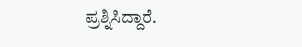ಪ್ರಶ್ನಿಸಿದ್ದಾರೆ.